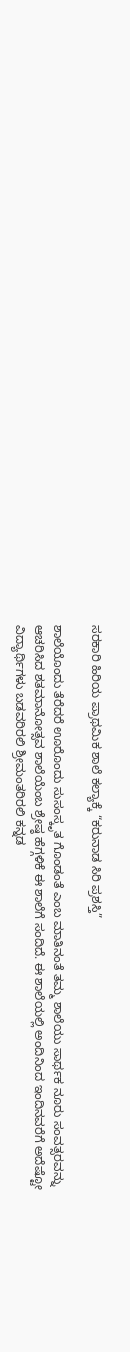ಸರಕಾರಿ ಹಿರಿಯ ಪ್ರಾಥಮಿಕ ಶಾಲೆ ಕಲ್ಯಾಕ್ಕೆ “ಕರುನಾಡ ಸಿರಿ ಪ್ರಶಸ್ತಿ”

ಶಾಲೆಯೊಂದು ತೆರೆದರೆ ಊರೊಂದು ಸುಸಂಸ್ಕೃತ ಗೊಂಡಂತೆ ಎಂಬ ಮಾತಿನಂತೆ ತಮ್ಮ ಶಾಲೆಯು ಸಾರ್ಥಕ ನೂರು ಸಂವತ್ಸರವನ್ನು ಆಚರಿಸಿದ ಶತಮಾನೋತ್ಸವ ಶಾಲೆಯೆಂಬ ಶ್ರೇಷ್ಠ ಹೆಗ್ಗಳಿಕೆ ಈ ಶಾಲೆಗೆ ಸಂದಿದೆ. ಈ ಶಾಲೆಯಲ್ಲಿ ಅಂದಿನಿಂದ ಇಂದಿನವರೆಗೆ ಅದೆಷ್ಟೋ ವಿದ್ಯಾರ್ಥಿಗಳು ಬಡವರಿರಲಿ ಶ್ರೀಮಂತರಿರಲಿ ಕನ್ನಡ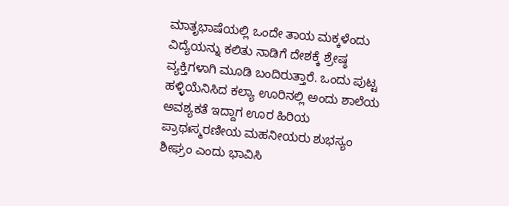ಮಾತೃಭಾಷೆಯಲ್ಲಿ ಒಂದೇ ತಾಯ ಮಕ್ಕಳೆಂದು ವಿದ್ಯೆಯನ್ನು ಕಲಿತು ನಾಡಿಗೆ ದೇಶಕ್ಕೆ ಶ್ರೇಷ್ಠ ವ್ಯಕ್ತಿಗಳಾಗಿ ಮೂಡಿ ಬಂದಿರುತ್ತಾರೆ. ಒಂದು ಪುಟ್ಟ ಹಳ್ಳಿಯೆನಿಸಿದ ಕಲ್ಯಾ ಊರಿನಲ್ಲಿ ಅಂದು ಶಾಲೆಯ ಅವಶ್ಯಕತೆ ಇದ್ದಾಗ ಊರ ಹಿರಿಯ ಪ್ರಾಥಃಸ್ಮರಣೀಯ ಮಹನೀಯರು ಶುಭಸ್ಯಂ ಶೀಘ್ರಂ ಎಂದು ಭಾವಿಸಿ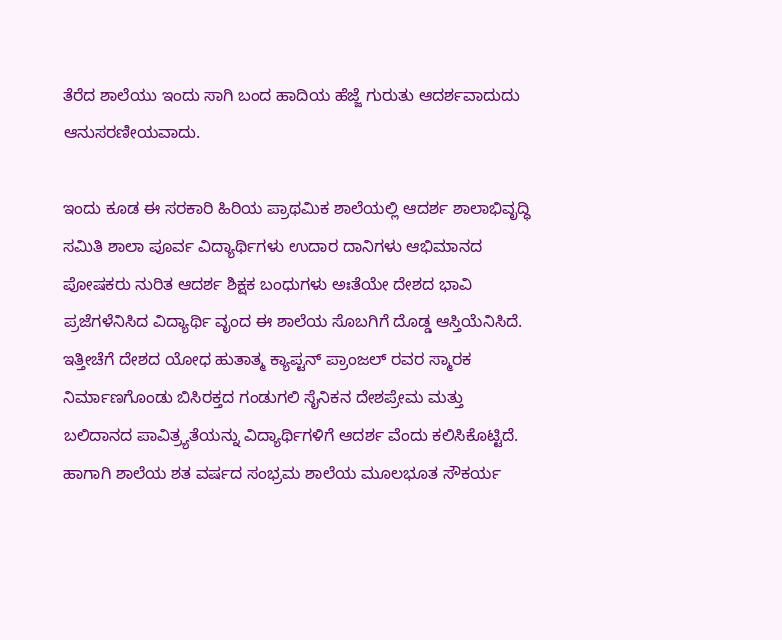ತೆರೆದ ಶಾಲೆಯು ಇಂದು ಸಾಗಿ ಬಂದ ಹಾದಿಯ ಹೆಜ್ಜೆ ಗುರುತು ಆದರ್ಶವಾದುದು ಆನುಸರಣೀಯವಾದು.

ಇಂದು ಕೂಡ ಈ ಸರಕಾರಿ ಹಿರಿಯ ಪ್ರಾಥಮಿಕ ಶಾಲೆಯಲ್ಲಿ ಆದರ್ಶ ಶಾಲಾಭಿವೃದ್ಧಿ ಸಮಿತಿ ಶಾಲಾ ಪೂರ್ವ ವಿದ್ಯಾರ್ಥಿಗಳು ಉದಾರ ದಾನಿಗಳು ಆಭಿಮಾನದ ಪೋಷಕರು ನುರಿತ ಆದರ್ಶ ಶಿಕ್ಷಕ ಬಂಧುಗಳು ಅಃತೆಯೇ ದೇಶದ ಭಾವಿ ಪ್ರಜೆಗಳೆನಿಸಿದ ವಿದ್ಯಾರ್ಥಿ ವೃಂದ ಈ ಶಾಲೆಯ ಸೊಬಗಿಗೆ ದೊಡ್ಡ ಆಸ್ತಿಯೆನಿಸಿದೆ.
ಇತ್ತೀಚೆಗೆ ದೇಶದ ಯೋಧ ಹುತಾತ್ಮ ಕ್ಯಾಪ್ಟನ್ ಪ್ರಾಂಜಲ್ ರವರ ಸ್ಮಾರಕ ನಿರ್ಮಾಣಗೊಂಡು ಬಿಸಿರಕ್ತದ ಗಂಡುಗಲಿ ಸೈನಿಕನ ದೇಶಪ್ರೇಮ ಮತ್ತು ಬಲಿದಾನದ ಪಾವಿತ್ರ್ಯತೆಯನ್ನು ವಿದ್ಯಾರ್ಥಿಗಳಿಗೆ ಆದರ್ಶ ವೆಂದು ಕಲಿಸಿಕೊಟ್ಟಿದೆ.
ಹಾಗಾಗಿ ಶಾಲೆಯ ಶತ ವರ್ಷದ ಸಂಭ್ರಮ ಶಾಲೆಯ ಮೂಲಭೂತ ಸೌಕರ್ಯ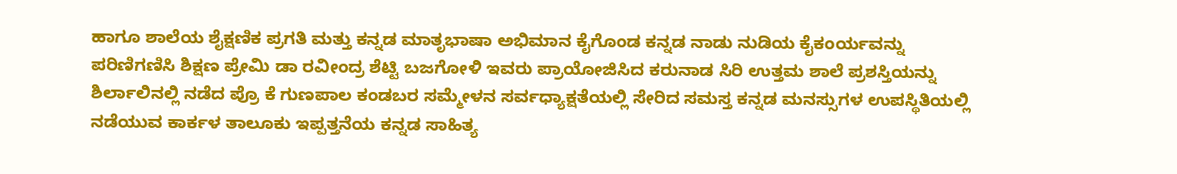ಹಾಗೂ ಶಾಲೆಯ ಶೈಕ್ಷಣಿಕ ಪ್ರಗತಿ ಮತ್ತು ಕನ್ನಡ ಮಾತೃಭಾಷಾ ಅಭಿಮಾನ ಕೈಗೊಂಡ ಕನ್ನಡ ನಾಡು ನುಡಿಯ ಕೈಕಂರ್ಯವನ್ನು ಪರಿಣಿಗಣಿಸಿ ಶಿಕ್ಷಣ ಪ್ರೇಮಿ ಡಾ ರವೀಂದ್ರ ಶೆಟ್ಟಿ ಬಜಗೋಳಿ ಇವರು ಪ್ರಾಯೋಜಿಸಿದ ಕರುನಾಡ ಸಿರಿ ಉತ್ತಮ ಶಾಲೆ ಪ್ರಶಸ್ತಿಯನ್ನು ಶಿರ್ಲಾಲಿನಲ್ಲಿ ನಡೆದ ಪ್ರೊ ಕೆ ಗುಣಪಾಲ ಕಂಡಬರ ಸಮ್ಮೇಳನ ಸರ್ವಧ್ಯಾಕ್ಷತೆಯಲ್ಲಿ ಸೇರಿದ ಸಮಸ್ತ ಕನ್ನಡ ಮನಸ್ಸುಗಳ ಉಪಸ್ಥಿತಿಯಲ್ಲಿ ನಡೆಯುವ ಕಾರ್ಕಳ ತಾಲೂಕು ಇಪ್ಪತ್ತನೆಯ ಕನ್ನಡ ಸಾಹಿತ್ಯ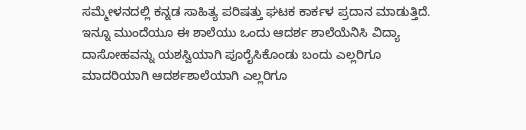ಸಮ್ಮೇಳನದಲ್ಲಿ ಕನ್ನಡ ಸಾಹಿತ್ಯ ಪರಿಷತ್ತು ಘಟಕ ಕಾರ್ಕಳ ಪ್ರದಾನ ಮಾಡುತ್ತಿದೆ.
ಇನ್ನೂ ಮುಂದೆಯೂ ಈ ಶಾಲೆಯು ಒಂದು ಆದರ್ಶ ಶಾಲೆಯೆನಿಸಿ ವಿದ್ಯಾ ದಾಸೋಹವನ್ನು ಯಶಸ್ವಿಯಾಗಿ ಪೂರೈಸಿಕೊಂಡು ಬಂದು ಎಲ್ಲರಿಗೂ ಮಾದರಿಯಾಗಿ ಆದರ್ಶಶಾಲೆಯಾಗಿ ಎಲ್ಲರಿಗೂ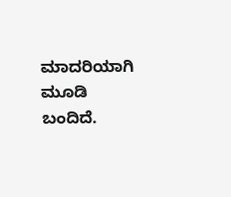ಮಾದರಿಯಾಗಿ ಮೂಡಿ ಬಂದಿದೆ.